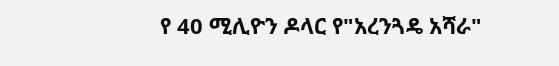የ 40 ሚሊዮን ዶላር የ"አረንጓዴ አሻራ"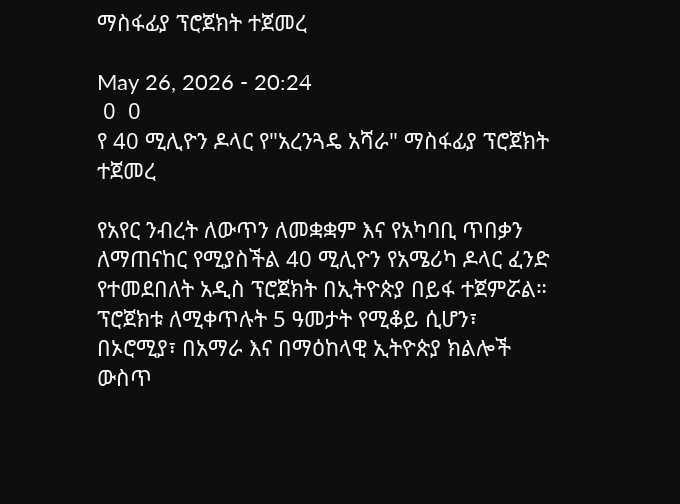ማስፋፊያ ፕሮጀክት ተጀመረ

May 26, 2026 - 20:24
 0  0
የ 40 ሚሊዮን ዶላር የ"አረንጓዴ አሻራ" ማስፋፊያ ፕሮጀክት ተጀመረ

የአየር ንብረት ለውጥን ለመቋቋም እና የአካባቢ ጥበቃን ለማጠናከር የሚያስችል 40 ሚሊዮን የአሜሪካ ዶላር ፈንድ የተመደበለት አዲስ ፕሮጀክት በኢትዮጵያ በይፋ ተጀምሯል። ፕሮጀክቱ ለሚቀጥሉት 5 ዓመታት የሚቆይ ሲሆን፣ በኦሮሚያ፣ በአማራ እና በማዕከላዊ ኢትዮጵያ ክልሎች ውስጥ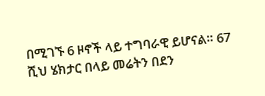በሚገኙ 6 ዞኖች ላይ ተግባራዊ ይሆናል። 67 ሺህ ሄክታር በላይ መሬትን በደን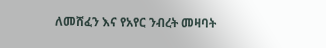ለመሸፈን እና የአየር ንብረት መዛባት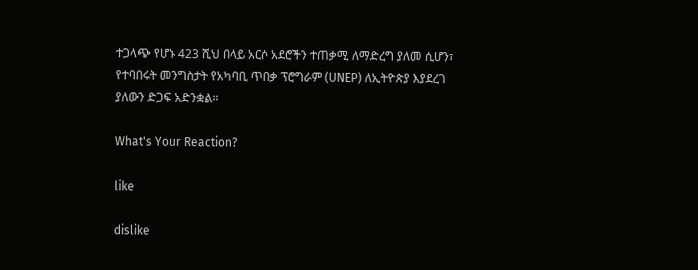ተጋላጭ የሆኑ 423 ሺህ በላይ አርሶ አደሮችን ተጠቃሚ ለማድረግ ያለመ ሲሆን፣ የተባበሩት መንግስታት የአካባቢ ጥበቃ ፕሮግራም (UNEP) ለኢትዮጵያ እያደረገ ያለውን ድጋፍ አድንቋል።

What's Your Reaction?

like

dislike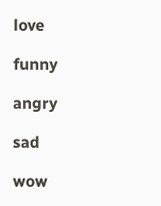love

funny

angry

sad

wow